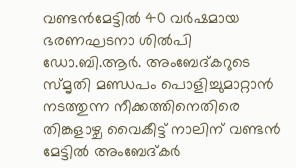വണ്ടൻമേട്ടിൽ 40 വർഷമായ ഭരണഘടനാ ശിൽപി ഡോ.ബി.ആർ. അംബേദ്കറുടെ സ്മൃതി മണ്ഡപം പൊളിച്ചുമാറ്റാൻ നടത്തുന്ന നീക്കത്തിനെതിരെ തിങ്കളാഴ്ച വൈകീട്ട് നാലിന് വണ്ടൻ മേട്ടിൽ അംബേദ്കർ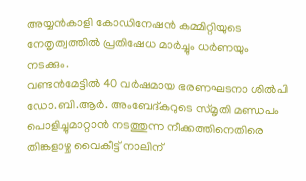അയ്യൻകാളി കോഡിനേഷൻ കമ്മിറ്റിയുടെ നേതൃത്വത്തിൽ പ്രതിഷേധ മാർച്ചും ധർണയും നടക്കും.
വണ്ടൻമേട്ടിൽ 40 വർഷമായ ഭരണഘടനാ ശിൽപി ഡോ.ബി.ആർ. അംബേദ്കറുടെ സ്മൃതി മണ്ഡപം പൊളിച്ചുമാറ്റാൻ നടത്തുന്ന നീക്കത്തിനെതിരെ തിങ്കളാഴ്ച വൈകീട്ട് നാലിന്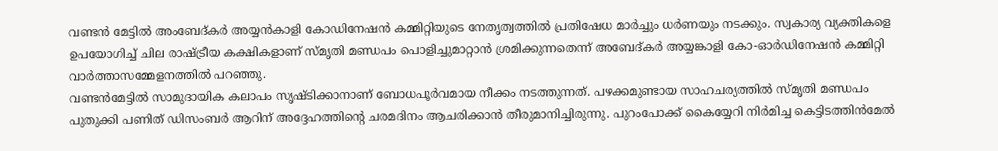വണ്ടൻ മേട്ടിൽ അംബേദ്കർ അയ്യൻകാളി കോഡിനേഷൻ കമ്മിറ്റിയുടെ നേതൃത്വത്തിൽ പ്രതിഷേധ മാർച്ചും ധർണയും നടക്കും. സ്വകാര്യ വ്യക്തികളെ ഉപയോഗിച്ച് ചില രാഷ്ട്രീയ കക്ഷികളാണ് സ്മൃതി മണ്ഡപം പൊളിച്ചുമാറ്റാൻ ശ്രമിക്കുന്നതെന്ന് അബേദ്കർ അയ്യങ്കാളി കോ-ഓർഡിനേഷൻ കമ്മിറ്റി വാർത്താസമ്മേളനത്തിൽ പറഞ്ഞു.
വണ്ടൻമേട്ടിൽ സാമുദായിക കലാപം സൃഷ്ടിക്കാനാണ് ബോധപൂർവമായ നീക്കം നടത്തുന്നത്. പഴക്കമുണ്ടായ സാഹചര്യത്തിൽ സ്മൃതി മണ്ഡപം പുതുക്കി പണിത് ഡിസംബർ ആറിന് അദ്ദേഹത്തിന്റെ ചരമദിനം ആചരിക്കാൻ തീരുമാനിച്ചിരുന്നു. പുറംപോക്ക് കൈയ്യേറി നിർമിച്ച കെട്ടിടത്തിൻമേൽ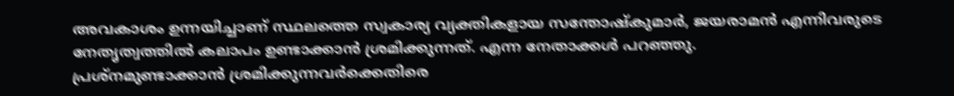അവകാശം ഉന്നയിച്ചാണ് സ്ഥലത്തെ സ്വകാര്യ വ്യക്തികളായ സന്തോഷ്കുമാർ, ജയരാമൻ എന്നിവരുടെ നേതൃത്വത്തിൽ കലാപം ഉണ്ടാക്കാൻ ശ്രമിക്കുന്നത്. എന്ന നേതാക്കൾ പറഞ്ഞു.
പ്രശ്നമുണ്ടാക്കാൻ ശ്രമിക്കുന്നവർക്കെതിരെ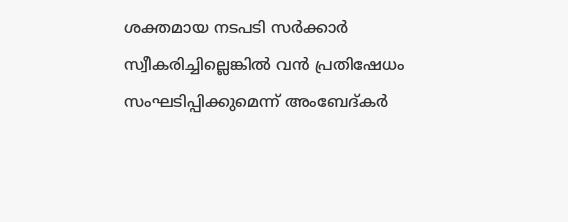ശക്തമായ നടപടി സർക്കാർ സ്വീകരിച്ചില്ലെങ്കിൽ വൻ പ്രതിഷേധം സംഘടിപ്പിക്കുമെന്ന് അംബേദ്കർ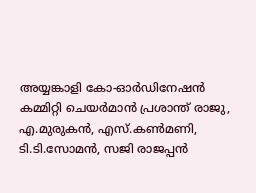അയ്യങ്കാളി കോ-ഓർഡിനേഷൻ കമ്മിറ്റി ചെയർമാൻ പ്രശാന്ത് രാജു, എ.മുരുകൻ, എസ്.കൺമണി, ടി.ടി.സോമൻ, സജി രാജപ്പൻ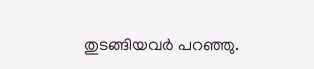തുടങ്ങിയവർ പറഞ്ഞു.